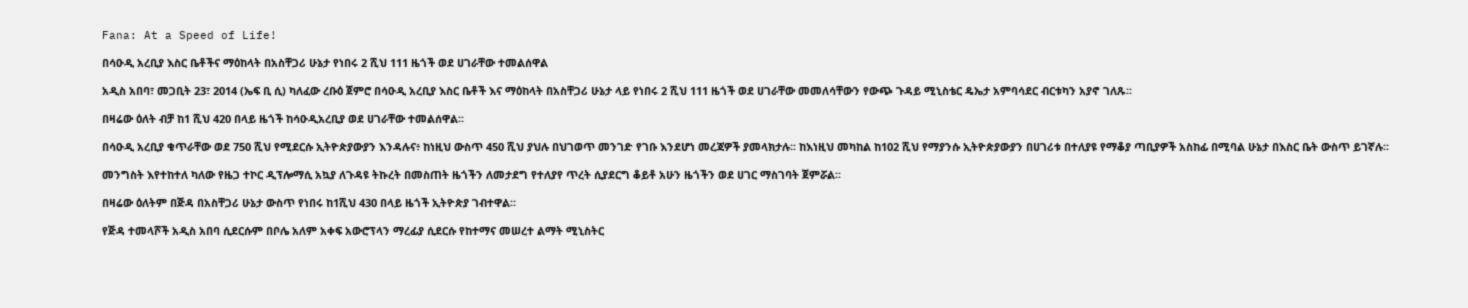Fana: At a Speed of Life!

በሳዑዲ አረቢያ እስር ቤቶችና ማዕከላት በአስቸጋሪ ሁኔታ የነበሩ 2 ሺህ 111 ዜጎች ወደ ሀገራቸው ተመልሰዋል

አዲስ አበባ፣ መጋቢት 23፣ 2014 (ኤፍ ቢ ሲ) ካለፈው ረቡዕ ጀምሮ በሳዑዲ አረቢያ እስር ቤቶች እና ማዕከላት በአስቸጋሪ ሁኔታ ላይ የነበሩ 2 ሺህ 111 ዜጎች ወደ ሀገራቸው መመለሳቸውን የውጭ ጉዳይ ሚኒስቴር ዴኤታ አምባሳደር ብርቱካን አያኖ ገለጹ፡፡

በዛሬው ዕለት ብቻ ከ1 ሺህ 420 በላይ ዜጎች ከሳዑዲአረቢያ ወደ ሀገራቸው ተመልሰዋል፡፡

በሳዑዲ አረቢያ ቁጥራቸው ወደ 750 ሺህ የሚደርሱ ኢትዮጵያውያን እንዳሉና፥ ከነዚህ ውስጥ 450 ሺህ ያህሉ በህገወጥ መንገድ የገቡ እንደሆነ መረጃዎች ያመላክታሉ፡፡ ከእነዚህ መካከል ከ102 ሺህ የማያንሱ ኢትዮጵያውያን በሀገሪቱ በተለያዩ የማቆያ ጣቢያዎች አስከፊ በሚባል ሁኔታ በእስር ቤት ውስጥ ይገኛሉ፡፡

መንግስት እየተከተለ ካለው የዜጋ ተኮር ዲፕሎማሲ አኳያ ለጉዳዩ ትኩረት በመስጠት ዜጎችን ለመታደግ የተለያየ ጥረት ሲያደርግ ቆይቶ አሁን ዜጎችን ወደ ሀገር ማስገባት ጀምሯል፡፡

በዛሬው ዕለትም በጅዳ በአስቸጋሪ ሁኔታ ውስጥ የነበሩ ከ1ሺህ 430 በላይ ዜጎች ኢትዮጵያ ገብተዋል።

የጅዳ ተመላሾች አዲስ አበባ ሲደርሱም በቦሌ አለም አቀፍ አውሮፕላን ማረፊያ ሲደርሱ የከተማና መሠረተ ልማት ሚኒስትር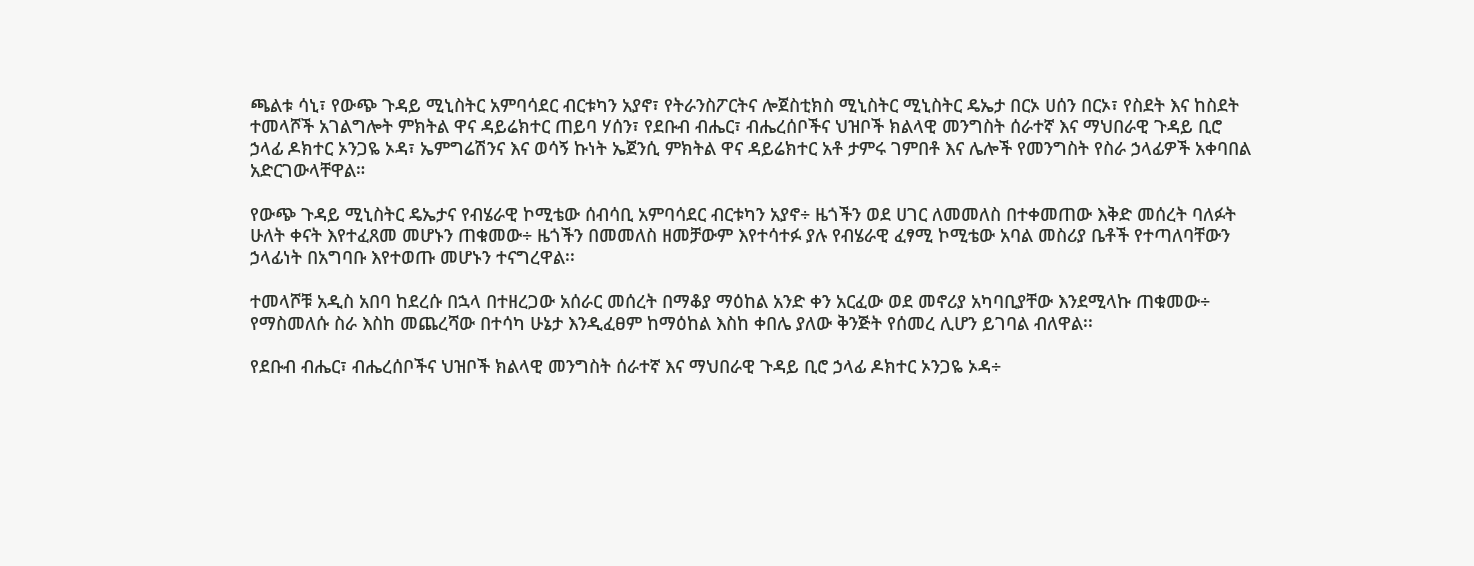ጫልቱ ሳኒ፣ የውጭ ጉዳይ ሚኒስትር አምባሳደር ብርቱካን አያኖ፣ የትራንስፖርትና ሎጀስቲክስ ሚኒስትር ሚኒስትር ዴኤታ በርኦ ሀሰን በርኦ፣ የስደት እና ከስደት ተመላሾች አገልግሎት ምክትል ዋና ዳይሬክተር ጠይባ ሃሰን፣ የደቡብ ብሔር፣ ብሔረሰቦችና ህዝቦች ክልላዊ መንግስት ሰራተኛ እና ማህበራዊ ጉዳይ ቢሮ ኃላፊ ዶክተር ኦንጋዬ ኦዳ፣ ኤምግሬሽንና እና ወሳኝ ኩነት ኤጀንሲ ምክትል ዋና ዳይሬክተር አቶ ታምሩ ገምበቶ እና ሌሎች የመንግስት የስራ ኃላፊዎች አቀባበል አድርገውላቸዋል።

የውጭ ጉዳይ ሚኒስትር ዴኤታና የብሄራዊ ኮሚቴው ሰብሳቢ አምባሳደር ብርቱካን አያኖ÷ ዜጎችን ወደ ሀገር ለመመለስ በተቀመጠው እቅድ መሰረት ባለፉት ሁለት ቀናት እየተፈጸመ መሆኑን ጠቁመው÷ ዜጎችን በመመለስ ዘመቻውም እየተሳተፉ ያሉ የብሄራዊ ፈፃሚ ኮሚቴው አባል መስሪያ ቤቶች የተጣለባቸውን ኃላፊነት በአግባቡ እየተወጡ መሆኑን ተናግረዋል፡፡

ተመላሾቹ አዲስ አበባ ከደረሱ በኋላ በተዘረጋው አሰራር መሰረት በማቆያ ማዕከል አንድ ቀን አርፈው ወደ መኖሪያ አካባቢያቸው እንደሚላኩ ጠቁመው÷ የማስመለሱ ስራ እስከ መጨረሻው በተሳካ ሁኔታ እንዲፈፀም ከማዕከል እስከ ቀበሌ ያለው ቅንጅት የሰመረ ሊሆን ይገባል ብለዋል፡፡

የደቡብ ብሔር፣ ብሔረሰቦችና ህዝቦች ክልላዊ መንግስት ሰራተኛ እና ማህበራዊ ጉዳይ ቢሮ ኃላፊ ዶክተር ኦንጋዬ ኦዳ÷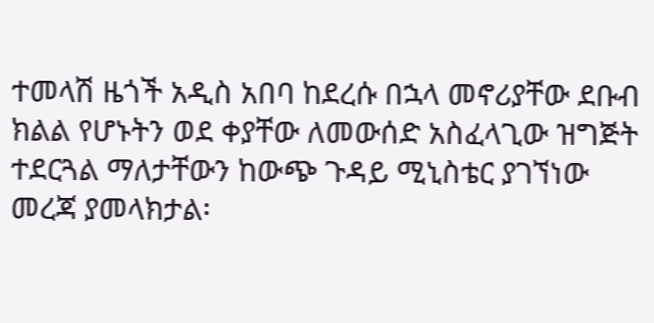ተመላሽ ዜጎች አዲስ አበባ ከደረሱ በኋላ መኖሪያቸው ደቡብ ክልል የሆኑትን ወደ ቀያቸው ለመውሰድ አስፈላጊው ዝግጅት ተደርጓል ማለታቸውን ከውጭ ጉዳይ ሚኒስቴር ያገኘነው መረጃ ያመላክታል፡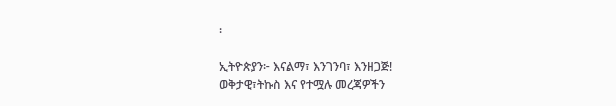፡

ኢትዮጵያን፦ እናልማ፣ እንገንባ፣ እንዘጋጅ!
ወቅታዊ፣ትኩስ እና የተሟሉ መረጃዎችን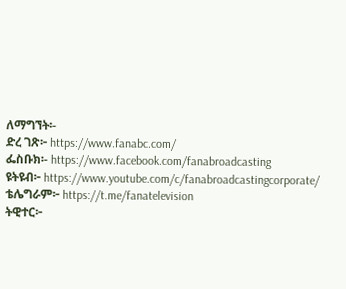ለማግኘት፡-
ድረ ገጽ፦ https://www.fanabc.com/
ፌስቡክ፡- https://www.facebook.com/fanabroadcasting
ዩትዩብ፦ https://www.youtube.com/c/fanabroadcastingcorporate/
ቴሌግራም፦ https://t.me/fanatelevision
ትዊተር፦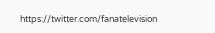https://twitter.com/fanatelevision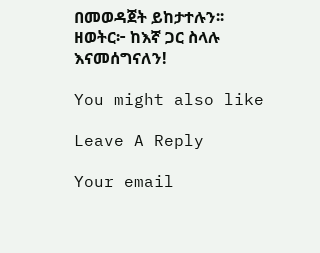በመወዳጀት ይከታተሉን፡፡
ዘወትር፦ ከእኛ ጋር ስላሉ እናመሰግናለን!

You might also like

Leave A Reply

Your email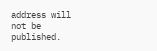address will not be published.